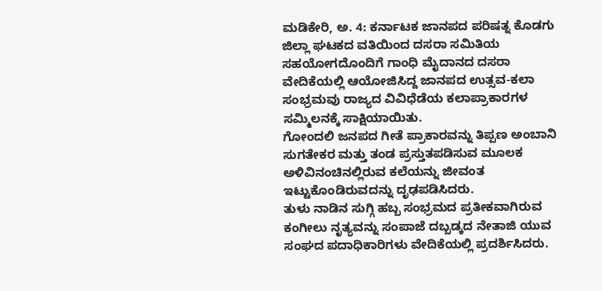ಮಡಿಕೇರಿ, ಅ. 4: ಕರ್ನಾಟಕ ಜಾನಪದ ಪರಿಷತ್ನ ಕೊಡಗು ಜಿಲ್ಲಾ ಘಟಕದ ವತಿಯಿಂದ ದಸರಾ ಸಮಿತಿಯ ಸಹಯೋಗದೊಂದಿಗೆ ಗಾಂಧಿ ಮೈದಾನದ ದಸರಾ ವೇದಿಕೆಯಲ್ಲಿ ಆಯೋಜಿಸಿದ್ದ ಜಾನಪದ ಉತ್ಸವ-ಕಲಾ ಸಂಭ್ರಮವು ರಾಜ್ಯದ ವಿವಿಧೆಡೆಯ ಕಲಾಪ್ರಾಕಾರಗಳ ಸಮ್ಮಿಲನಕ್ಕೆ ಸಾಕ್ಷಿಯಾಯಿತು.
ಗೋಂದಲಿ ಜನಪದ ಗೀತೆ ಪ್ರಾಕಾರವನ್ನು ತಿಪ್ಪಣ ಅಂಬಾನಿ ಸುಗತೇಕರ ಮತ್ತು ತಂಡ ಪ್ರಸ್ತುತಪಡಿಸುವ ಮೂಲಕ ಅಳಿವಿನಂಚಿನಲ್ಲಿರುವ ಕಲೆಯನ್ನು ಜೀವಂತ ಇಟ್ಟುಕೊಂಡಿರುವದನ್ನು ದೃಢಪಡಿಸಿದರು.
ತುಳು ನಾಡಿನ ಸುಗ್ಗಿ ಹಬ್ಬ ಸಂಭ್ರಮದ ಪ್ರತೀಕವಾಗಿರುವ ಕಂಗೀಲು ನೃತ್ಯವನ್ನು ಸಂಪಾಜೆ ದಬ್ಬಡ್ಕದ ನೇತಾಜಿ ಯುವ ಸಂಘದ ಪದಾಧಿಕಾರಿಗಳು ವೇದಿಕೆಯಲ್ಲಿ ಪ್ರದರ್ಶಿಸಿದರು.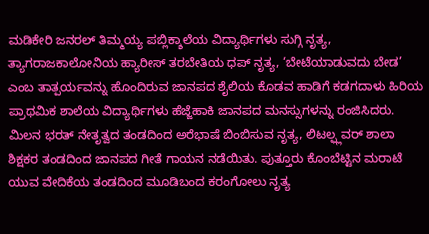ಮಡಿಕೇರಿ ಜನರಲ್ ತಿಮ್ಮಯ್ಯ ಪಬ್ಲಿಕ್ಶಾಲೆಯ ವಿದ್ಯಾರ್ಥಿಗಳು ಸುಗ್ಗಿ ನೃತ್ಯ, ತ್ಯಾಗರಾಜಕಾಲೋನಿಯ ಹ್ಯಾರೀಸ್ ತರಬೇತಿಯ ಧಪ್ ನೃತ್ಯ, ‘ಬೇಟೆಯಾಡುವದು ಬೇಡ’ ಎಂಬ ತಾತ್ಪರ್ಯವನ್ನು ಹೊಂದಿರುವ ಜಾನಪದ ಶೈಲಿಯ ಕೊಡವ ಹಾಡಿಗೆ ಕಡಗದಾಳು ಹಿರಿಯ ಪ್ರಾಥಮಿಕ ಶಾಲೆಯ ವಿದ್ಯಾರ್ಥಿಗಳು ಹೆಜ್ಜೆಹಾಕಿ ಜಾನಪದ ಮನಸ್ಸುಗಳನ್ನು ರಂಜಿಸಿದರು.
ಮಿಲನ ಭರತ್ ನೇತೃತ್ವದ ತಂಡದಿಂದ ಅರೆಭಾಷೆ ಬಿಂಬಿಸುವ ನೃತ್ಯ, ಲಿಟಲ್ಫ್ಲವರ್ ಶಾಲಾ ಶಿಕ್ಷಕರ ತಂಡದಿಂದ ಜಾನಪದ ಗೀತೆ ಗಾಯನ ನಡೆಯಿತು. ಪುತ್ತೂರು ಕೊಂಬೆಟ್ಟಿನ ಮರಾಟೆ ಯುವ ವೇದಿಕೆಯ ತಂಡದಿಂದ ಮೂಡಿಬಂದ ಕರಂಗೋಲು ನೃತ್ಯ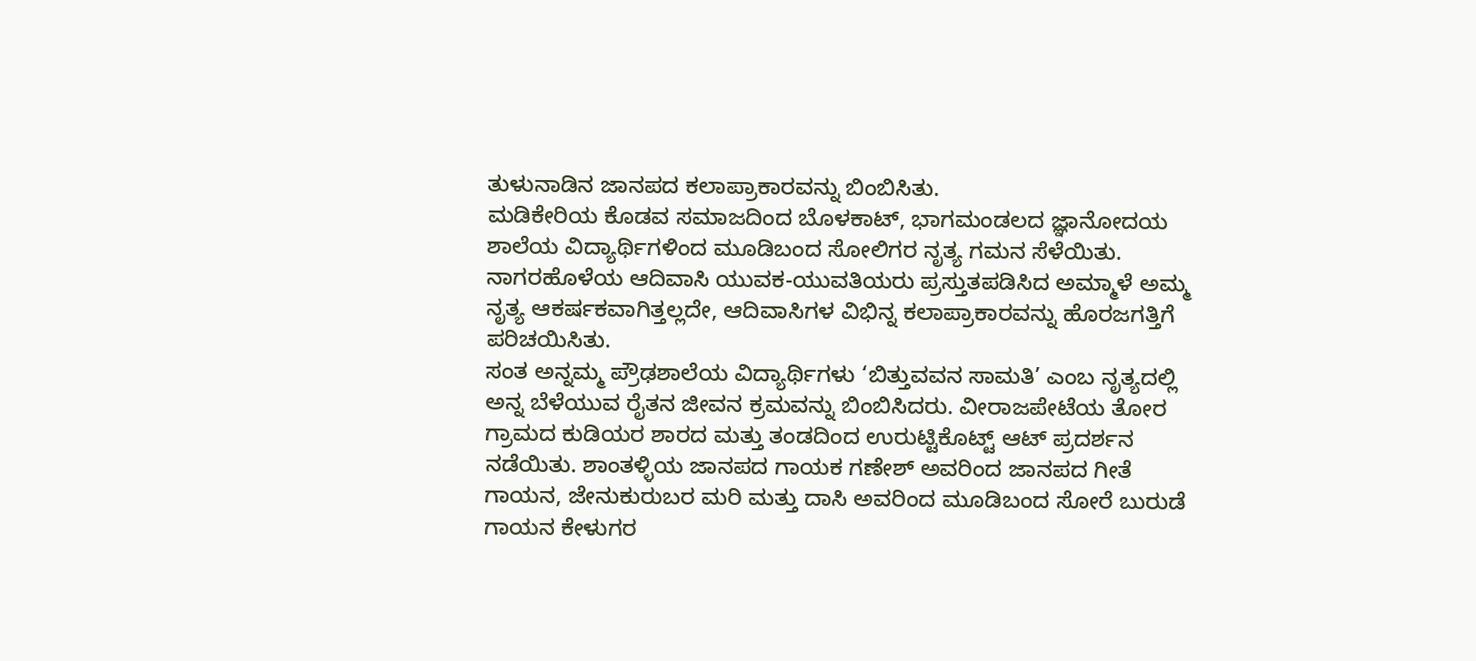ತುಳುನಾಡಿನ ಜಾನಪದ ಕಲಾಪ್ರಾಕಾರವನ್ನು ಬಿಂಬಿಸಿತು.
ಮಡಿಕೇರಿಯ ಕೊಡವ ಸಮಾಜದಿಂದ ಬೊಳಕಾಟ್, ಭಾಗಮಂಡಲದ ಜ್ಞಾನೋದಯ ಶಾಲೆಯ ವಿದ್ಯಾರ್ಥಿಗಳಿಂದ ಮೂಡಿಬಂದ ಸೋಲಿಗರ ನೃತ್ಯ ಗಮನ ಸೆಳೆಯಿತು. ನಾಗರಹೊಳೆಯ ಆದಿವಾಸಿ ಯುವಕ-ಯುವತಿಯರು ಪ್ರಸ್ತುತಪಡಿಸಿದ ಅಮ್ಮಾಳೆ ಅಮ್ಮ ನೃತ್ಯ ಆಕರ್ಷಕವಾಗಿತ್ತಲ್ಲದೇ, ಆದಿವಾಸಿಗಳ ವಿಭಿನ್ನ ಕಲಾಪ್ರಾಕಾರವನ್ನು ಹೊರಜಗತ್ತಿಗೆ ಪರಿಚಯಿಸಿತು.
ಸಂತ ಅನ್ನಮ್ಮ ಪ್ರೌಢಶಾಲೆಯ ವಿದ್ಯಾರ್ಥಿಗಳು ‘ಬಿತ್ತುವವನ ಸಾಮತಿ’ ಎಂಬ ನೃತ್ಯದಲ್ಲಿ ಅನ್ನ ಬೆಳೆಯುವ ರೈತನ ಜೀವನ ಕ್ರಮವನ್ನು ಬಿಂಬಿಸಿದರು. ವೀರಾಜಪೇಟೆಯ ತೋರ ಗ್ರಾಮದ ಕುಡಿಯರ ಶಾರದ ಮತ್ತು ತಂಡದಿಂದ ಉರುಟ್ಟಿಕೊಟ್ಟ್ ಆಟ್ ಪ್ರದರ್ಶನ ನಡೆಯಿತು. ಶಾಂತಳ್ಳಿಯ ಜಾನಪದ ಗಾಯಕ ಗಣೇಶ್ ಅವರಿಂದ ಜಾನಪದ ಗೀತೆ ಗಾಯನ, ಜೇನುಕುರುಬರ ಮರಿ ಮತ್ತು ದಾಸಿ ಅವರಿಂದ ಮೂಡಿಬಂದ ಸೋರೆ ಬುರುಡೆ ಗಾಯನ ಕೇಳುಗರ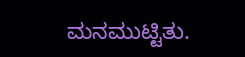ಮನಮುಟ್ಟಿತು.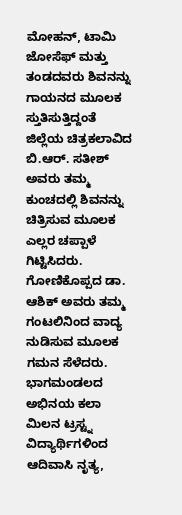ಮೋಹನ್, ಟಾಮಿ ಜೋಸೆಫ್ ಮತ್ತು ತಂಡದವರು ಶಿವನನ್ನು ಗಾಯನದ ಮೂಲಕ ಸ್ತುತಿಸುತ್ತಿದ್ದಂತೆ ಜಿಲ್ಲೆಯ ಚಿತ್ರಕಲಾವಿದ ಬಿ.ಆರ್. ಸತೀಶ್ ಅವರು ತಮ್ಮ ಕುಂಚದಲ್ಲಿ ಶಿವನನ್ನು ಚಿತ್ರಿಸುವ ಮೂಲಕ ಎಲ್ಲರ ಚಪ್ಪಾಳೆ ಗಿಟ್ಟಿಸಿದರು. ಗೋಣಿಕೊಪ್ಪದ ಡಾ. ಆಶಿಕ್ ಅವರು ತಮ್ಮ ಗಂಟಲಿನಿಂದ ವಾದ್ಯ ನುಡಿಸುವ ಮೂಲಕ ಗಮನ ಸೆಳೆದರು.
ಭಾಗಮಂಡಲದ ಅಭಿನಯ ಕಲಾ ಮಿಲನ ಟ್ರಸ್ಟ್ನ ವಿದ್ಯಾರ್ಥಿಗಳಿಂದ ಆದಿವಾಸಿ ನೃತ್ಯ,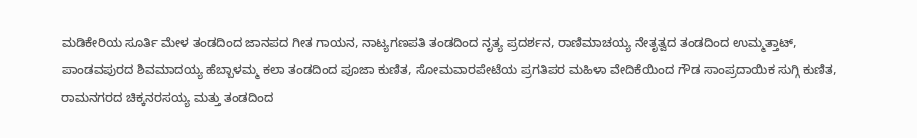ಮಡಿಕೇರಿಯ ಸೂರ್ತಿ ಮೇಳ ತಂಡದಿಂದ ಜಾನಪದ ಗೀತ ಗಾಯನ, ನಾಟ್ಯಗಣಪತಿ ತಂಡದಿಂದ ನೃತ್ಯ ಪ್ರದರ್ಶನ, ರಾಣಿಮಾಚಯ್ಯ ನೇತೃತ್ವದ ತಂಡದಿಂದ ಉಮ್ಮತ್ತಾಟ್, ಪಾಂಡವಪುರದ ಶಿವಮಾದಯ್ಯ ಹೆಬ್ಬಾಳಮ್ಮ ಕಲಾ ತಂಡದಿಂದ ಪೂಜಾ ಕುಣಿತ, ಸೋಮವಾರಪೇಟೆಯ ಪ್ರಗತಿಪರ ಮಹಿಳಾ ವೇದಿಕೆಯಿಂದ ಗೌಡ ಸಾಂಪ್ರದಾಯಿಕ ಸುಗ್ಗಿ ಕುಣಿತ, ರಾಮನಗರದ ಚಿಕ್ಕನರಸಯ್ಯ ಮತ್ತು ತಂಡದಿಂದ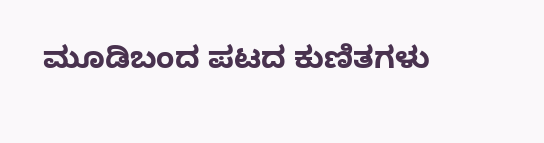ಮೂಡಿಬಂದ ಪಟದ ಕುಣಿತಗಳು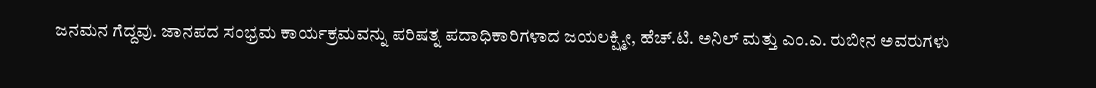ಜನಮನ ಗೆದ್ದವು. ಜಾನಪದ ಸಂಭ್ರಮ ಕಾರ್ಯಕ್ರಮವನ್ನು ಪರಿಷತ್ನ ಪದಾಧಿಕಾರಿಗಳಾದ ಜಯಲಕ್ಷ್ಮೀ, ಹೆಚ್.ಟಿ. ಅನಿಲ್ ಮತ್ತು ಎಂ.ಎ. ರುಬೀನ ಅವರುಗಳು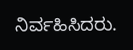ನಿರ್ವಹಿಸಿದರು.